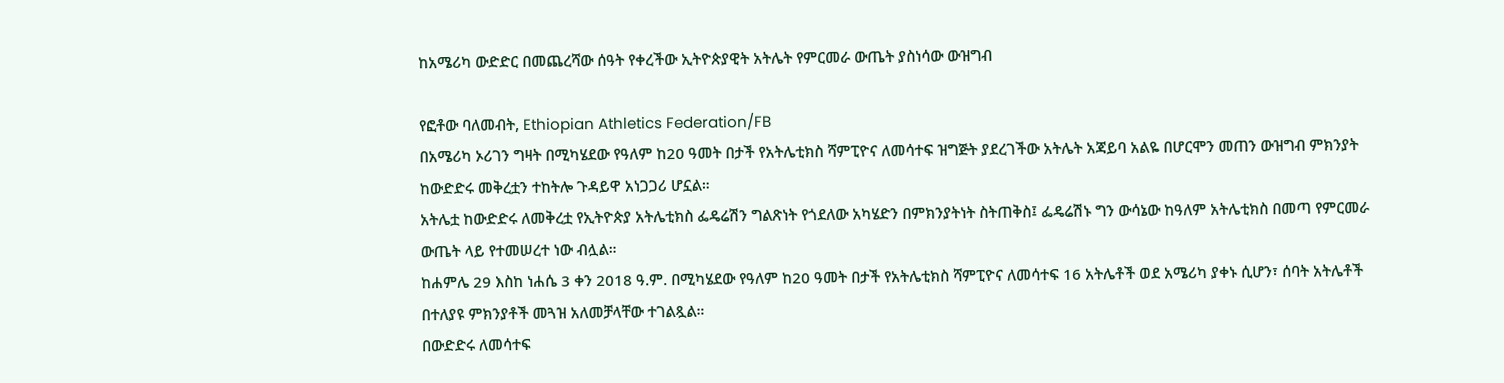ከአሜሪካ ውድድር በመጨረሻው ሰዓት የቀረችው ኢትዮጵያዊት አትሌት የምርመራ ውጤት ያስነሳው ውዝግብ

የፎቶው ባለመብት, Ethiopian Athletics Federation/FB
በአሜሪካ ኦሪገን ግዛት በሚካሄደው የዓለም ከ20 ዓመት በታች የአትሌቲክስ ሻምፒዮና ለመሳተፍ ዝግጅት ያደረገችው አትሌት አጃይባ አልዬ በሆርሞን መጠን ውዝግብ ምክንያት ከውድድሩ መቅረቷን ተከትሎ ጉዳይዋ አነጋጋሪ ሆኗል።
አትሌቷ ከውድድሩ ለመቅረቷ የኢትዮጵያ አትሌቲክስ ፌዴሬሽን ግልጽነት የጎደለው አካሄድን በምክንያትነት ስትጠቅስ፤ ፌዴሬሽኑ ግን ውሳኔው ከዓለም አትሌቲክስ በመጣ የምርመራ ውጤት ላይ የተመሠረተ ነው ብሏል።
ከሐምሌ 29 እስከ ነሐሴ 3 ቀን 2018 ዓ.ም. በሚካሄደው የዓለም ከ20 ዓመት በታች የአትሌቲክስ ሻምፒዮና ለመሳተፍ 16 አትሌቶች ወደ አሜሪካ ያቀኑ ሲሆን፣ ሰባት አትሌቶች በተለያዩ ምክንያቶች መጓዝ አለመቻላቸው ተገልጿል።
በውድድሩ ለመሳተፍ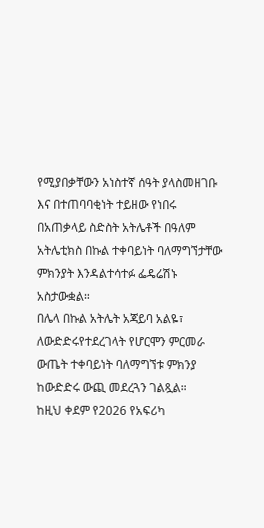የሚያበቃቸውን አነስተኛ ሰዓት ያላስመዘገቡ እና በተጠባባቂነት ተይዘው የነበሩ በአጠቃላይ ስድስት አትሌቶች በዓለም አትሌቲክስ በኩል ተቀባይነት ባለማግኘታቸው ምክንያት እንዳልተሳተፉ ፌዴሬሽኑ አስታውቋል።
በሌላ በኩል አትሌት አጃይባ አልዬ፣ ለውድድሩየተደረገላት የሆርሞን ምርመራ ውጤት ተቀባይነት ባለማግኘቱ ምክንያ ከውድድሩ ውጪ መደረጓን ገልጿል።
ከዚህ ቀደም የ2026 የአፍሪካ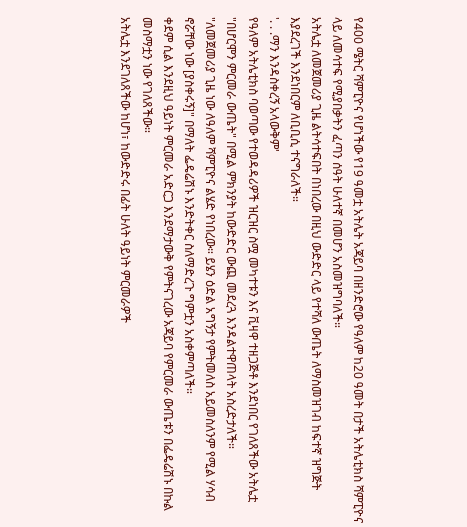የ400 ሜትር ሻምፒዮና የሆነችው የ19 ዓመቷ አትሌት አጃይባ በዘንድሮው የዓለም ከ20 ዓመት በታች አትሌቲክስ ሻምፒዮና ላይ ለመሳተፍ የሚያበቃትን ፈጣን ሰዓት ሁለተኛ በመሆን አስመዝግባለች።
አትሌቷ ለመጀመሪያ ጊዜ ልትሳተፍበት በነበረው በዚህ ውድድር ላይ የተሻለ ውጤት ለማስመዝገብ ከፍተኛ ዝግጅት እያደረገች እንደነበርም ለቢቢሲ ተናግራለች።
'. . .ማን እንዳስቀረኝ አላውቅም'
የዓለም አትሌቲክስ ባወጣው የተወዳዳሪዎች ዝርዝር ስሟ መካተቱን እና ቪዛዋ ተዘጋጅቶ እንደነበር የገለጸችው አትሌቷ "በሆርሞን ምርመራ ውጤት" በሚል ምክንያት ከውድድር ውጪ መደረጓ እንዳልተዋጠላት አስረድታለች።
"ለመጀመሪያ ጊዜ ነው ለዓለም ሻምፒዮና ልሄድ የነበረው። ይሄን ዕድል አግኝታ የምትመለስ አይመስለንም የሚል ሃሳብ ኖሯቸው ነው [ያስቀሩኝ]" በማለት ፌዴሬሽኑ እንድትቀር ስለማድረጉ ግምቷን አስቀምጣለች።
ቀደም ሲል እንደዚህ ዓይነት ምርመራ አድርጋ እንደማታውቅ የምትናገረው አጃይባ የምርመራ ውጤቱን በፌዴሬሽኑ በኩል መስማቷን ነው የገለጸችው።
አትሌቷ እንደገለጸችው ከሆነ፣ ከውድድሩ በፊት ሁለት ዓይነት ምርመራዎች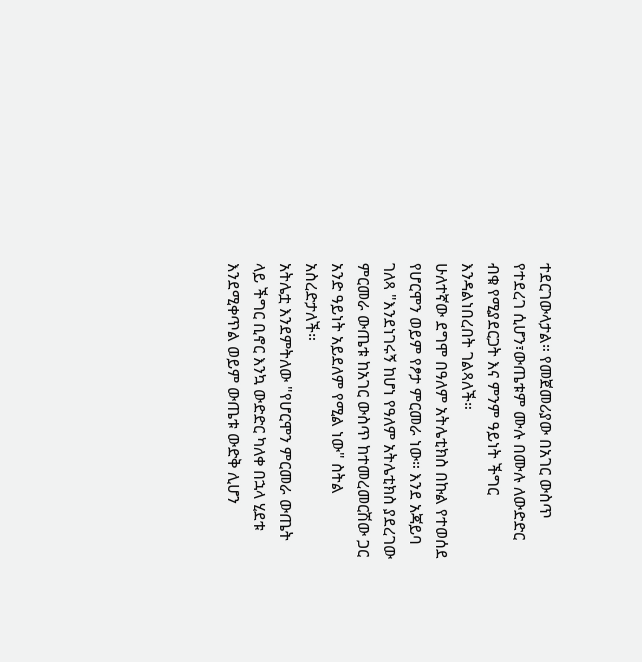ተደርገውላታል። የመጀመሪያው በአገር ውስጥ የተደረገ ሲሆን፣ውጤቱም ሙሉ በሙሉ ለውድድር ብቁ የሚያደርጋት እና ምንም ዓይነት ችግር እንዳልነበረበት ገልጻለች።
ሁለተኛው ደግሞ በዓለም አትሌቲክስ በኩል የተወሰደ የሆርሞን ወይም የፆታ ምርመራ ነው። እንደ አጃይባ ገለጻ "እንደነገሩኝ ከሆነ የዓለም አትሌቲክስ ያደረገው ምርመራ ውጤቱ ከአገር ውስጥ ከተመረመርሽው ጋር አንድ ዓይነት አይደለም የሚል ነው" ስትል አስረድታለች።
አትሌቷ እንደምትለው "የሆርሞን ምርመራ ውጤት ላይ ችግር ቢኖር እንኳ ውድድር ካለቀ በኋላ ሂደቱ እንደሚቀጥል ወይም ውጤቱ ውድቅ ሊሆን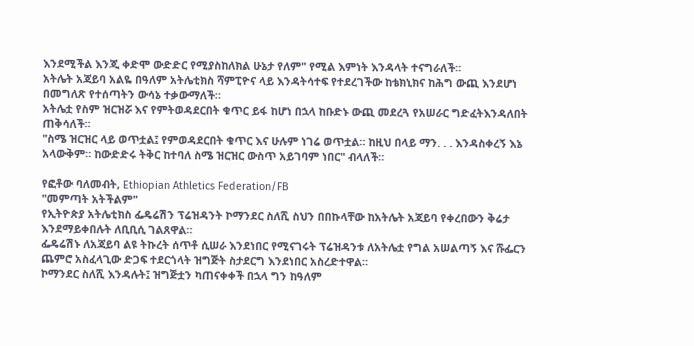እንደሚችል እንጂ ቀድሞ ውድድር የሚያስከለክል ሁኔታ የለም" የሚል እምነት እንዳላት ተናግራለች።
አትሌት አጃይባ አልዬ በዓለም አትሌቲክስ ሻምፒዮና ላይ እንዳትሳተፍ የተደረገችው ከቴክኒክና ከሕግ ውጪ እንደሆነ በመግለጽ የተሰጣትን ውሳኔ ተቃውማለች።
አትሌቷ የስም ዝርዝሯ እና የምትወዳደርበት ቁጥር ይፋ ከሆነ በኋላ ከቡድኑ ውጪ መደረጓ የአሠራር ግድፈትእንዳለበት ጠቅሳለች።
"ስሜ ዝርዝር ላይ ወጥቷል፤ የምወዳደርበት ቁጥር እና ሁሉም ነገሬ ወጥቷል። ከዚህ በላይ ማን. . . እንዳስቀረኝ እኔ አላውቅም። ከውድድሩ ትቅር ከተባለ ስሜ ዝርዝር ውስጥ አይገባም ነበር" ብላለች።

የፎቶው ባለመብት, Ethiopian Athletics Federation/FB
"መምጣት አትችልም"
የኢትዮጵያ አትሌቲክስ ፌዴሬሽን ፕሬዝዳንት ኮማንደር ስለሺ ስህን በበኩላቸው ከአትሌት አጃይባ የቀረበውን ቅሬታ እንደማይቀበሉት ለቢቢሲ ገልጸዋል።
ፌዴሬሽኑ ለአጃይባ ልዩ ትኩረት ሰጥቶ ሲሠራ እንደነበር የሚናገሩት ፕሬዝዳንቱ ለአትሌቷ የግል አሠልጣኝ እና ሹፌርን ጨምሮ አስፈላጊው ድጋፍ ተደርጎላት ዝግጅት ስታደርግ እንደነበር አስረድተዋል።
ኮማንደር ስለሺ እንዳሉት፤ ዝግጅቷን ካጠናቀቀች በኋላ ግን ከዓለም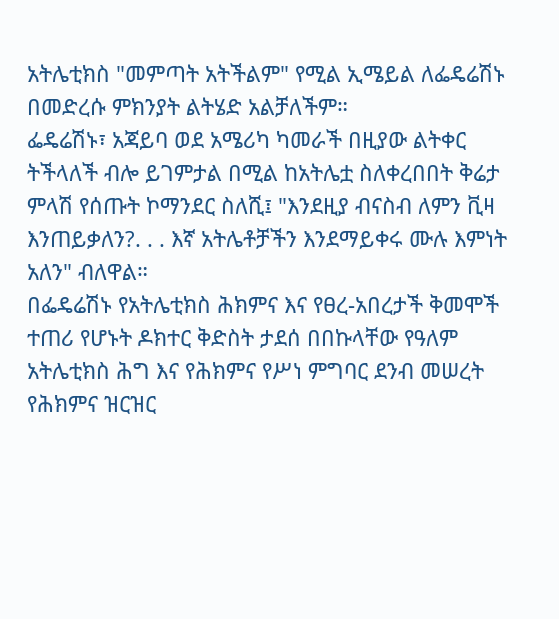አትሌቲክስ "መምጣት አትችልም" የሚል ኢሜይል ለፌዴሬሽኑ በመድረሱ ምክንያት ልትሄድ አልቻለችም።
ፌዴሬሽኑ፣ አጃይባ ወደ አሜሪካ ካመራች በዚያው ልትቀር ትችላለች ብሎ ይገምታል በሚል ከአትሌቷ ስለቀረበበት ቅሬታ ምላሽ የሰጡት ኮማንደር ስለሺ፤ "እንደዚያ ብናስብ ለምን ቪዛ እንጠይቃለን?. . . እኛ አትሌቶቻችን እንደማይቀሩ ሙሉ እምነት አለን" ብለዋል።
በፌዴሬሽኑ የአትሌቲክስ ሕክምና እና የፀረ-አበረታች ቅመሞች ተጠሪ የሆኑት ዶክተር ቅድስት ታደሰ በበኩላቸው የዓለም አትሌቲክስ ሕግ እና የሕክምና የሥነ ምግባር ደንብ መሠረት የሕክምና ዝርዝር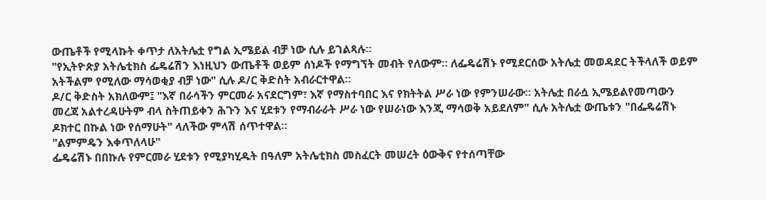ውጤቶች የሚላኩት ቀጥታ ለአትሌቷ የግል ኢሜይል ብቻ ነው ሲሉ ይገልጻሉ።
"የኢትዮጵያ አትሌቲክስ ፌዴሬሽን እነዚህን ውጤቶች ወይም ሰነዶች የማግኘት መብት የለውም። ለፌዴሬሽኑ የሚደርሰው አትሌቷ መወዳደር ትችላለች ወይም አትችልም የሚለው ማሳወቂያ ብቻ ነው" ሲሉ ዶ/ር ቅድስት አብራርተዋል።
ዶ/ር ቅድስት አክለውም፤ "እኛ በራሳችን ምርመራ አናደርግም፣ እኛ የማስተባበር እና የክትትል ሥራ ነው የምንሠራው። አትሌቷ በራሷ ኢሜይልየመጣውን መረጃ አልተረዳሁትም ብላ ስትጠይቀን ሕጉን እና ሂደቱን የማብራራት ሥራ ነው የሠራነው እንጂ ማሳወቅ አይደለም" ሲሉ አትሌቷ ውጤቱን "በፌዴሬሽኑ ዶክተር በኩል ነው የሰማሁት" ላለችው ምላሽ ሰጥተዋል።
"ልምምዴን እቀጥለላሁ"
ፌዴሬሽኑ በበኩሉ የምርመራ ሂደቱን የሚያካሂዱት በዓለም አትሌቲክስ መስፈርት መሠረት ዕውቅና የተሰጣቸው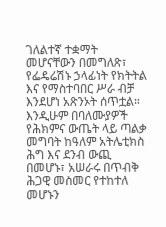ገለልተኛ ተቋማት መሆናቸውን በመግለጽ፣ የፌዴሬሽኑ ኃላፊነት የክትትል እና የማስተባበር ሥራ ብቻ እንደሆነ አጽንኦት ሰጥቷል።
እንዲሁም በባለሙያዎች የሕክምና ውጤት ላይ ጣልቃ መግባት ከዓለም አትሌቲክስ ሕግ እና ደንብ ውጪ በመሆኑ፣ አሠራሩ በጥብቅ ሕጋዊ መስመር የተከተለ መሆኑን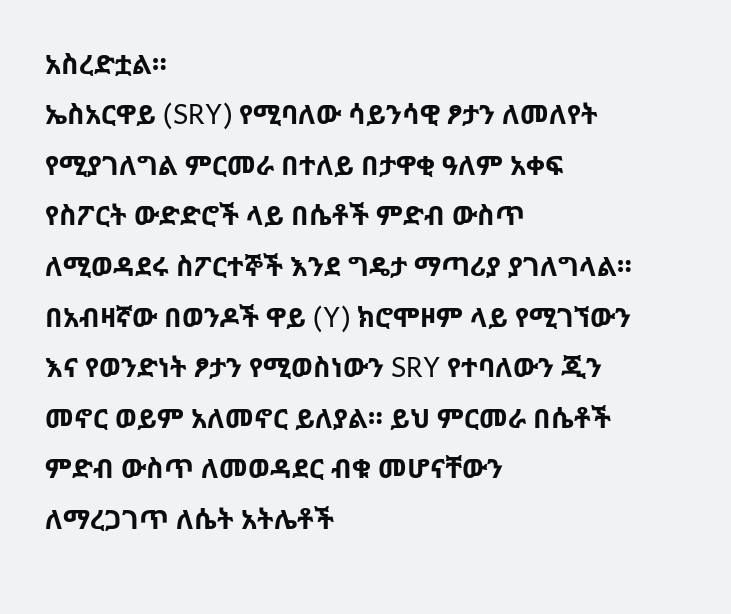አስረድቷል።
ኤስአርዋይ (SRY) የሚባለው ሳይንሳዊ ፆታን ለመለየት የሚያገለግል ምርመራ በተለይ በታዋቂ ዓለም አቀፍ የስፖርት ውድድሮች ላይ በሴቶች ምድብ ውስጥ ለሚወዳደሩ ስፖርተኞች እንደ ግዴታ ማጣሪያ ያገለግላል።
በአብዛኛው በወንዶች ዋይ (Y) ክሮሞዞም ላይ የሚገኘውን እና የወንድነት ፆታን የሚወስነውን SRY የተባለውን ጂን መኖር ወይም አለመኖር ይለያል። ይህ ምርመራ በሴቶች ምድብ ውስጥ ለመወዳደር ብቁ መሆናቸውን ለማረጋገጥ ለሴት አትሌቶች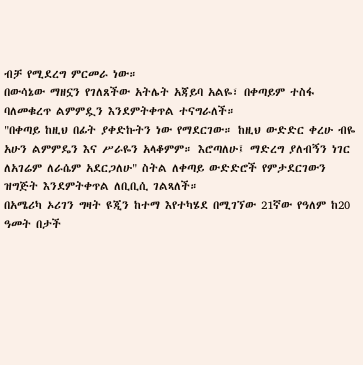ብቻ የሚደረግ ምርመራ ነው።
በውሳኔው ማዘኗን የገለጸችው አትሌት አጃይባ አልዬ፣ በቀጣይም ተስፋ ባለመቁረጥ ልምምዷን እንደምትቀጥል ተናግራለች።
"በቀጣይ ከዚህ በፊት ያቀድኩትን ነው የማደርገው። ከዚህ ውድድር ቀረሁ ብዬ አሁን ልምምዴን እና ሥራዬን አላቆምም። እሮጣለሁ፤ ማድረግ ያለብኝን ነገር ለአገሬም ለራሴም አደርጋለሁ" ስትል ለቀጣይ ውድድሮች የምታደርገውን ዝግጅት እንደምትቀጥል ለቢቢሲ ገልጻለች።
በአሜሪካ ኦሪገን ግዛት ዩጂን ከተማ እየተካሄደ በሚገኘው 21ኛው የዓለም ከ20 ዓመት በታች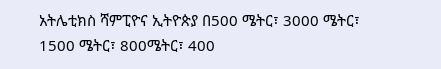አትሌቲክስ ሻምፒዮና ኢትዮጵያ በ500 ሜትር፣ 3000 ሜትር፣ 1500 ሜትር፣ 800ሜትር፣ 400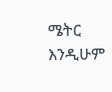ሜትር እንዲሁም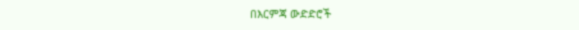በእርምጃ ውድድሮች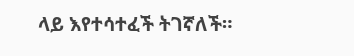ላይ እየተሳተፈች ትገኛለች።